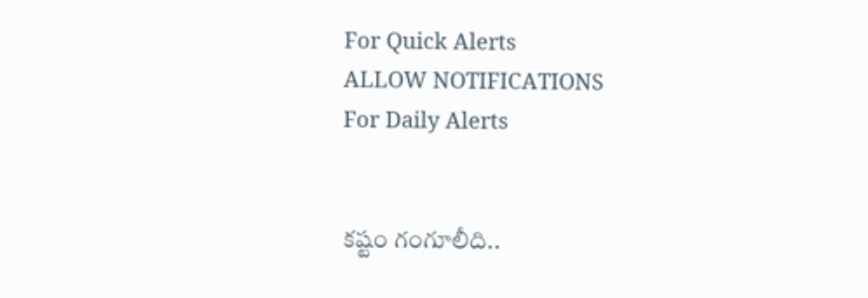For Quick Alerts
ALLOW NOTIFICATIONS
For Daily Alerts


కష్టం గంగూలీది..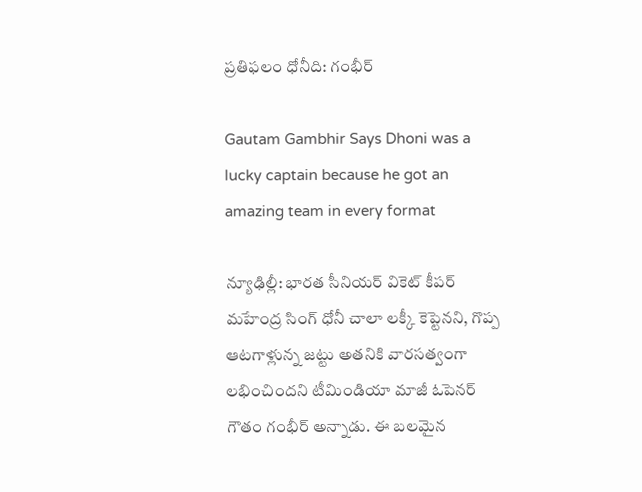ప్రతిఫలం ధోనీది: గంభీర్

Gautam Gambhir Says Dhoni was a lucky captain because he got an amazing team in every format

న్యూఢిల్లీ: భారత సీనియర్ వికెట్ కీపర్ మహేంద్ర సింగ్ ధోనీ చాలా లక్కీ కెప్టెనని, గొప్ప ఆటగాళ్లున్న జట్టు అతనికి వారసత్వంగా లభించిందని టీమిండియా మాజీ ఓపెనర్ గౌతం గంభీర్‌ అన్నాడు. ఈ బలమైన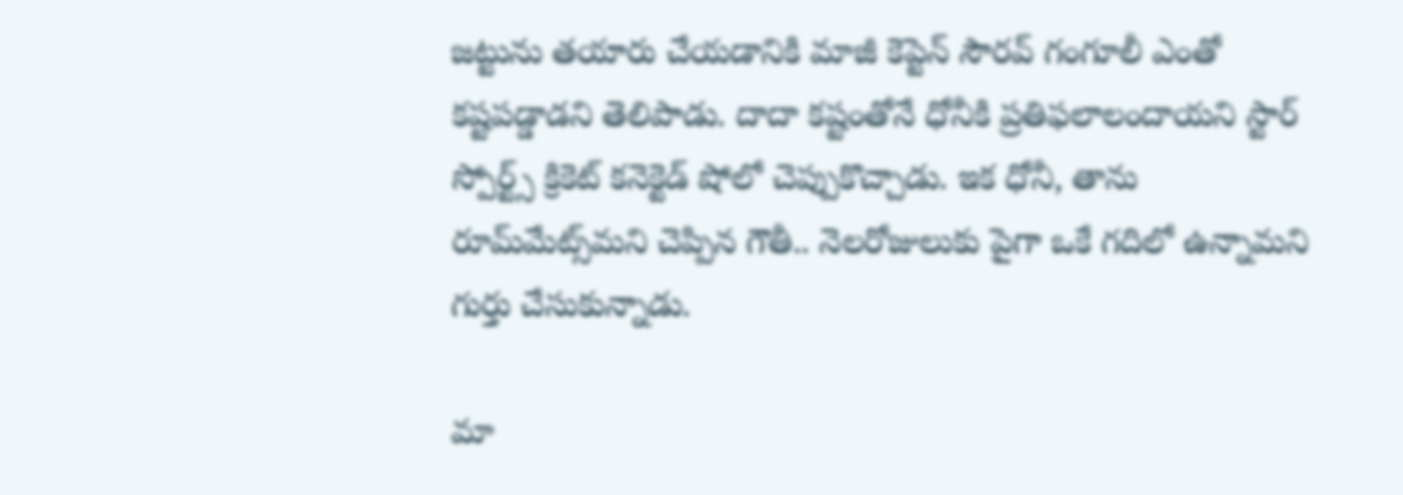జట్టును తయారు చేయడానికి మాజీ కెప్టెన్ సౌరవ్ గంగూలీ ఎంతో కష్టపడ్డాడని తెలిపాడు. దాదా కష్టంతోనే ధోనీకి ప్రతిఫలాలందాయని స్టార్ స్పోర్ట్స్ క్రికెట్ కనెక్టెడ్ షోలో చెప్పుకొచ్చాడు. ఇక ధోనీ, తాను రూమ్‌మేట్స్‌మని చెప్పిన గౌతీ.. నెలరోజులుకు పైగా ఒకే గదిలో ఉన్నామని గుర్తు చేసుకున్నాడు.

మా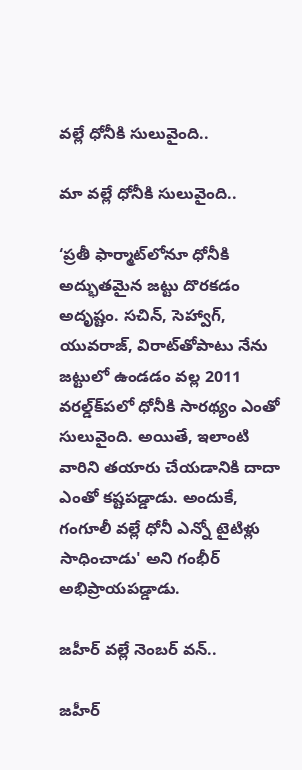వల్లే ధోనీకి సులువైంది..

మా వల్లే ధోనీకి సులువైంది..

‘ప్రతీ ఫార్మాట్‌లోనూ ధోనీకి అద్భుతమైన జట్టు దొరకడం అదృష్టం. సచిన్‌, సెహ్వాగ్‌, యువరాజ్‌, విరాట్‌తోపాటు నేను జట్టులో ఉండడం వల్ల 2011 వరల్డ్‌క్‌పలో ధోనీకి సారథ్యం ఎంతో సులువైంది. అయితే, ఇలాంటి వారిని తయారు చేయడానికి దాదా ఎంతో కష్టపడ్డాడు. అందుకే, గంగూలీ వల్లే ధోనీ ఎన్నో టైటిళ్లు సాధించాడు' అని గంభీర్ అభిప్రాయపడ్డాడు.

జహీర్ వల్లే నెంబర్ వన్..

జహీర్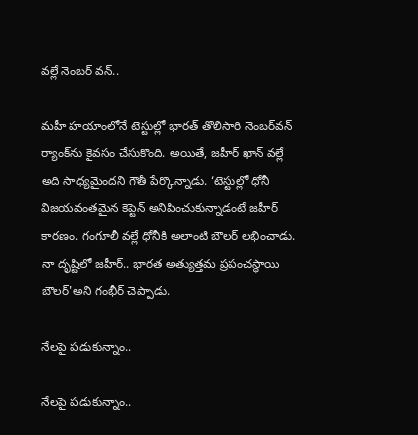వల్లే నెంబర్ వన్..

మహీ హయాంలోనే టెస్టుల్లో భారత్‌ తొలిసారి నెంబర్‌వన్‌ ర్యాంక్‌ను కైవసం చేసుకొంది. అయితే, జహీర్‌ ఖాన్‌ వల్లే అది సాధ్యమైందని గౌతీ పేర్కొన్నాడు. ‘టెస్టుల్లో ధోనీ విజయవంతమైన కెప్టెన్‌ అనిపించుకున్నాడంటే జహీర్‌ కారణం. గంగూలీ వల్లే ధోనీకి అలాంటి బౌలర్‌ లభించాడు. నా దృష్టిలో జహీర్‌.. భారత అత్యుత్తమ ప్రపంచస్థాయి బౌలర్‌'అని గంభీర్‌ చెప్పాడు.

నేలపై పడుకున్నాం..

నేలపై పడుకున్నాం..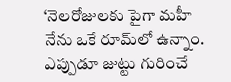‘నెలరోజులకు పైగా మహీ నేను ఒకే రూమ్‌లో ఉన్నాం. ఎప్పుడూ జుట్టు గురించే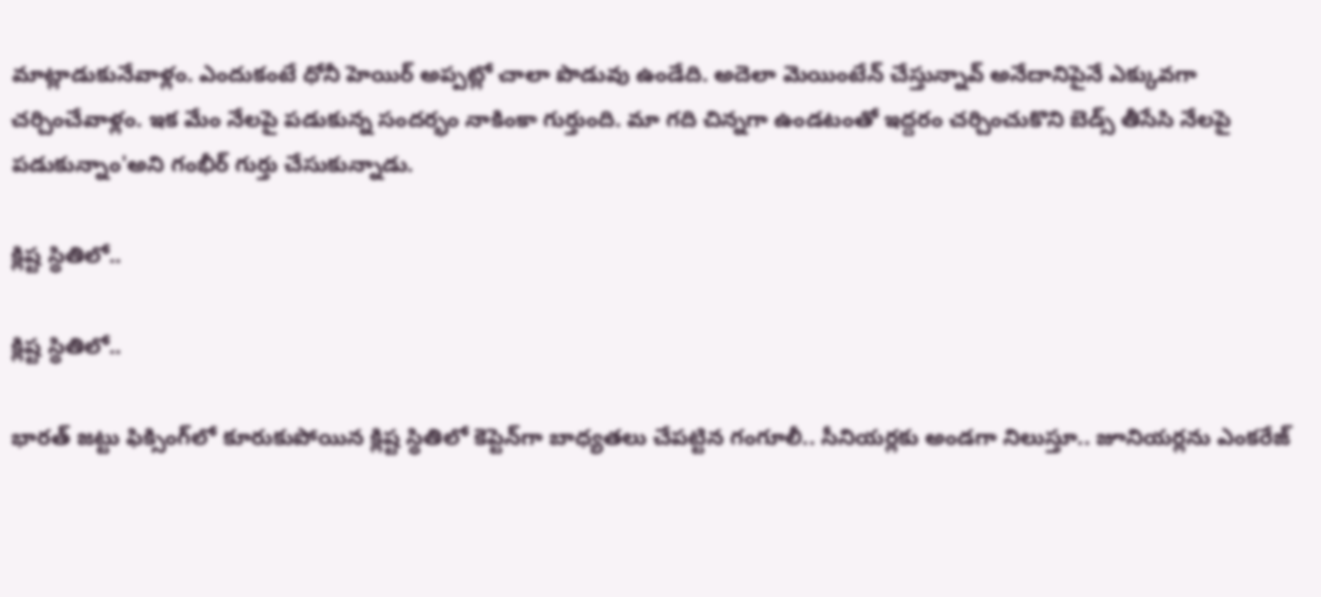మాట్లాడుకునేవాళ్లం. ఎందుకంటే ధోనీ హెయిర్ అప్పట్లో చాలా పొడువు ఉండేది. అదెలా మెయింటేన్ చేస్తున్నావ్ అనేదానిపైనే ఎక్కువగా చర్చించేవాళ్లం. ఇక మేం నేలపై పడుకున్న సందర్భం నాకింకా గుర్తుంది. మా గది చిన్నగా ఉండటంతో ఇద్దరం చర్చించుకొని బెడ్స్ తీసేసి నేలపై పడుకున్నాం'అని గంభీర్ గుర్తు చేసుకున్నాడు.

క్లిష్ట స్థితిలో..

క్లిష్ట స్థితిలో..

భారత్ జట్టు ఫిక్సింగ్‌లో కూరుకుపోయిన క్లిష్ట స్థితిలో కెప్టెన్‌గా బాధ్యతలు చేపట్టిన గంగూలీ.. సీనియర్లకు అండగా నిలుస్తూ.. జూనియర్లను ఎంకరేజ్‌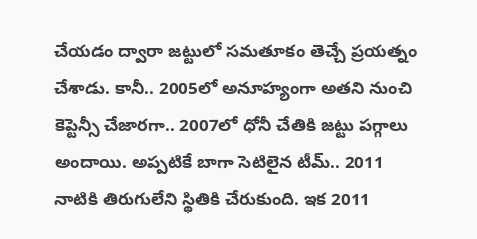చేయడం ద్వారా జట్టులో సమతూకం తెచ్చే ప్రయత్నం చేశాడు. కానీ.. 2005లో అనూహ్యంగా అతని నుంచి కెప్టెన్సీ చేజారగా.. 2007లో ధోనీ చేతికి జట్టు పగ్గాలు అందాయి. అప్పటికే బాగా సెటిలైన టీమ్.. 2011 నాటికి తిరుగులేని స్థితికి చేరుకుంది. ఇక 2011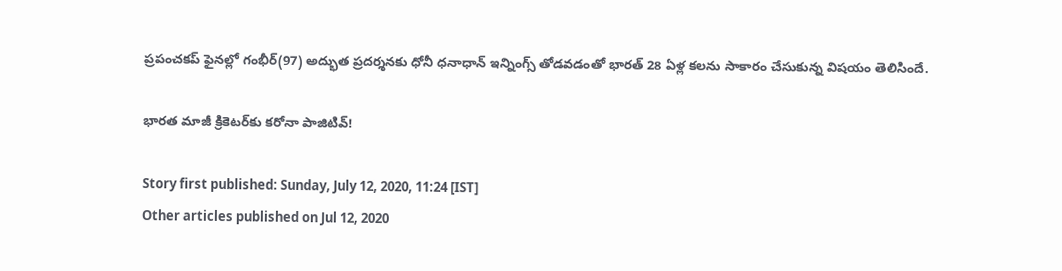ప్రపంచకప్ ఫైనల్లో గంభీర్(97) అద్భుత ప్రదర్శనకు ధోనీ ధనాధాన్ ఇన్నింగ్స్‌ తోడవడంతో భారత్ 28 ఏళ్ల కలను సాకారం చేసుకున్న విషయం తెలిసిందే.

భారత మాజీ క్రికెటర్‌కు కరోనా పాజిటివ్!

Story first published: Sunday, July 12, 2020, 11:24 [IST]
Other articles published on Jul 12, 2020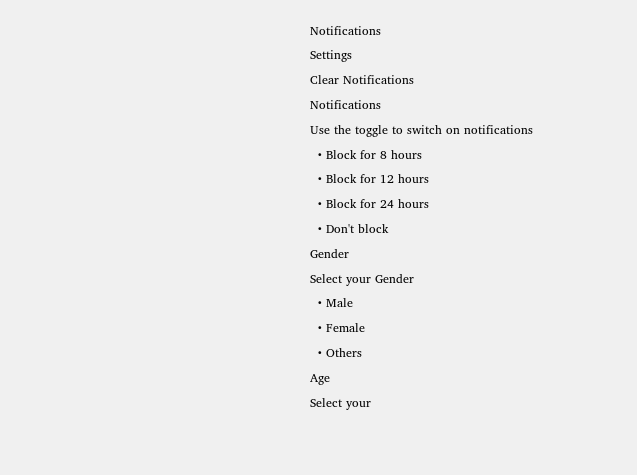Notifications
Settings
Clear Notifications
Notifications
Use the toggle to switch on notifications
  • Block for 8 hours
  • Block for 12 hours
  • Block for 24 hours
  • Don't block
Gender
Select your Gender
  • Male
  • Female
  • Others
Age
Select your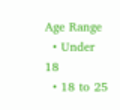Age Range
  • Under 18
  • 18 to 25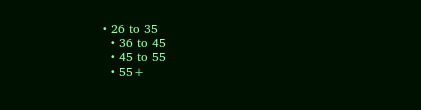• 26 to 35
  • 36 to 45
  • 45 to 55
  • 55+